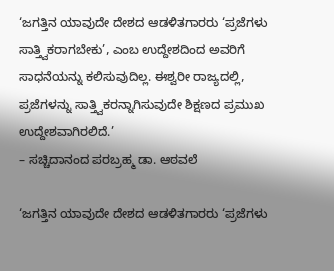‘ಜಗತ್ತಿನ ಯಾವುದೇ ದೇಶದ ಆಡಳಿತಗಾರರು ‘ಪ್ರಜೆಗಳು ಸಾತ್ತ್ವಿಕರಾಗಬೇಕು’, ಎಂಬ ಉದ್ದೇಶದಿಂದ ಅವರಿಗೆ ಸಾಧನೆಯನ್ನು ಕಲಿಸುವುದಿಲ್ಲ. ಈಶ್ವರೀ ರಾಜ್ಯದಲ್ಲಿ, ಪ್ರಜೆಗಳನ್ನು ಸಾತ್ತ್ವಿಕರನ್ನಾಗಿಸುವುದೇ ಶಿಕ್ಷಣದ ಪ್ರಮುಖ ಉದ್ದೇಶವಾಗಿರಲಿದೆ.’
– ಸಚ್ಚಿದಾನಂದ ಪರಬ್ರಹ್ಮ ಡಾ. ಆಠವಲೆ

‘ಜಗತ್ತಿನ ಯಾವುದೇ ದೇಶದ ಆಡಳಿತಗಾರರು ‘ಪ್ರಜೆಗಳು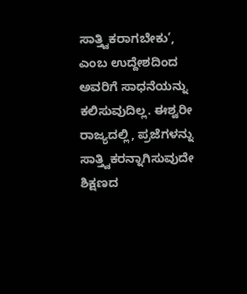ಸಾತ್ತ್ವಿಕರಾಗಬೇಕು’, ಎಂಬ ಉದ್ದೇಶದಿಂದ ಅವರಿಗೆ ಸಾಧನೆಯನ್ನು ಕಲಿಸುವುದಿಲ್ಲ. ಈಶ್ವರೀ ರಾಜ್ಯದಲ್ಲಿ, ಪ್ರಜೆಗಳನ್ನು ಸಾತ್ತ್ವಿಕರನ್ನಾಗಿಸುವುದೇ ಶಿಕ್ಷಣದ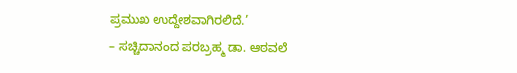ಪ್ರಮುಖ ಉದ್ದೇಶವಾಗಿರಲಿದೆ.’
– ಸಚ್ಚಿದಾನಂದ ಪರಬ್ರಹ್ಮ ಡಾ. ಆಠವಲೆ